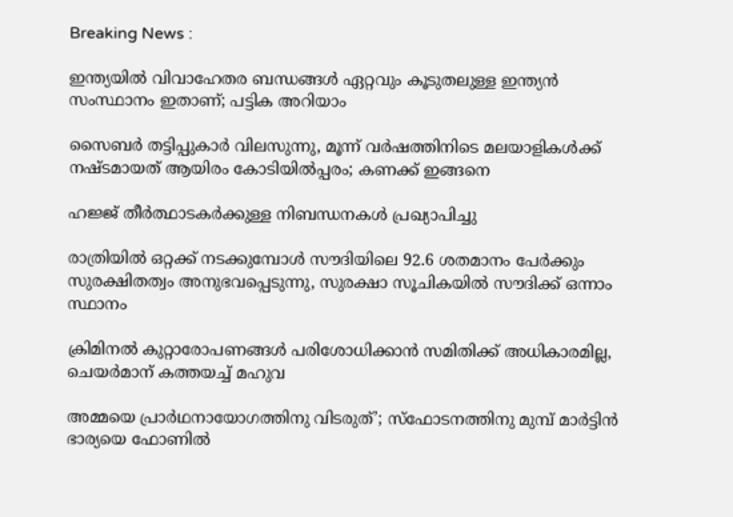Breaking News :

ഇന്ത്യയില്‍ വിവാഹേതര ബന്ധങ്ങള്‍ ഏറ്റവും കൂടുതലുള്ള ഇന്ത്യന്‍ സംസ്ഥാനം ഇതാണ്; പട്ടിക അറിയാം

സൈബര്‍ തട്ടിപ്പുകാര്‍ വിലസുന്നു, മൂന്ന് വര്‍ഷത്തിനിടെ മലയാളികള്‍ക്ക് നഷ്ടമായത് ആയിരം കോടിയില്‍പ്പരം; കണക്ക് ഇങ്ങനെ

ഹജ്ജ് തീർത്ഥാടകർക്കുള്ള നിബന്ധനകൾ പ്രഖ്യാപിച്ചു

രാത്രിയിൽ ഒറ്റക്ക് നടക്കുമ്പോൾ സൗദിയിലെ 92.6 ശതമാനം പേർക്കും സുരക്ഷിതത്വം അനുഭവപ്പെടുന്നു, സുരക്ഷാ സൂചികയിൽ സൗദിക്ക് ഒന്നാം സ്ഥാനം

ക്രിമിനല്‍ കുറ്റാരോപണങ്ങള്‍ പരിശോധിക്കാന്‍ സമിതിക്ക്‌ അധികാരമില്ല, ചെയര്‍മാന്‌ കത്തയച്ച് മഹുവ

അമ്മയെ പ്രാര്‍ഥനായോഗത്തിനു വിടരുത്’; സ്‌ഫോടനത്തിനു മുമ്പ് മാര്‍ട്ടിന്‍ ഭാര്യയെ ഫോണില്‍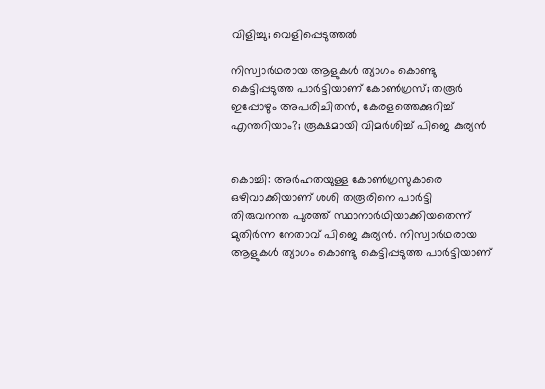വിളിച്ചു; വെളിപ്പെടുത്തല്‍

നിസ്വാര്‍ഥരായ ആളുകള്‍ ത്യാഗം കൊണ്ടു കെട്ടിപ്പടുത്ത പാര്‍ട്ടിയാണ് കോണ്‍ഗ്രസ്; തരൂര്‍ ഇപ്പോഴും അപരിചിതന്‍, കേരളത്തെക്കുറിച്ച് എന്തറിയാം?; രൂക്ഷമായി വിമര്‍ശിച്ച് പിജെ കുര്യന്‍


കൊച്ചി: അര്‍ഹതയുള്ള കോണ്‍ഗ്രസുകാരെ ഒഴിവാക്കിയാണ് ശശി തരൂരിനെ പാര്‍ട്ടി തിരുവനന്ത പുരത്ത് സ്ഥാനാര്‍ഥിയാക്കിയതെന്ന് മുതിര്‍ന്ന നേതാവ് പിജെ കുര്യന്‍. നിസ്വാര്‍ഥരായ ആളുകള്‍ ത്യാഗം കൊണ്ടു കെട്ടിപ്പടുത്ത പാര്‍ട്ടിയാണ്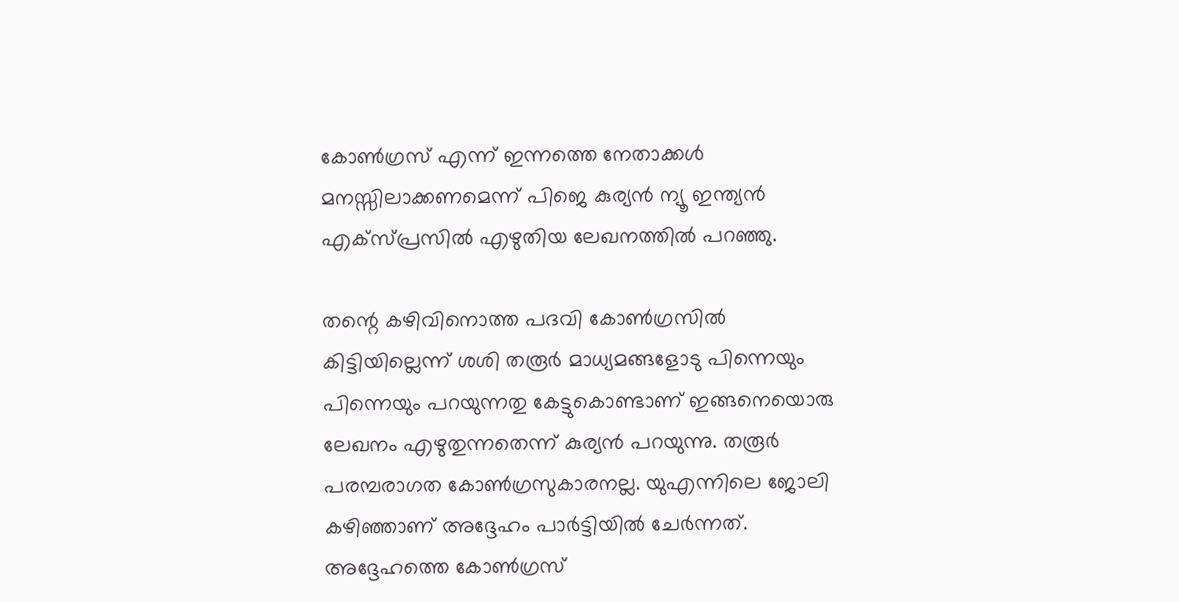കോണ്‍ഗ്രസ് എന്ന് ഇന്നത്തെ നേതാക്കള്‍ മനസ്സിലാക്കണമെന്ന് പിജെ കുര്യന്‍ ന്യൂ ഇന്ത്യന്‍ എക്‌സ്പ്രസില്‍ എഴുതിയ ലേഖനത്തില്‍ പറഞ്ഞു.

തന്റെ കഴിവിനൊത്ത പദവി കോണ്‍ഗ്രസില്‍ കിട്ടിയില്ലെന്ന് ശശി തരൂര്‍ മാധ്യമങ്ങളോടു പിന്നെയും പിന്നെയും പറയുന്നതു കേട്ടുകൊണ്ടാണ് ഇങ്ങനെയൊരു ലേഖനം എഴുതുന്നതെന്ന് കുര്യന്‍ പറയുന്നു. തരൂര്‍ പരമ്പരാഗത കോണ്‍ഗ്രസുകാരനല്ല. യുഎന്നിലെ ജോലി കഴിഞ്ഞാണ് അദ്ദേഹം പാര്‍ട്ടിയില്‍ ചേര്‍ന്നത്. അദ്ദേഹത്തെ കോണ്‍ഗ്രസ്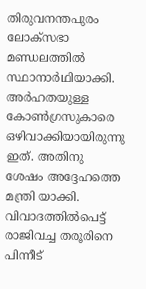തിരുവനന്തപുരം ലോക്‌സഭാ മണ്ഡലത്തില്‍ സ്ഥാനാര്‍ഥിയാക്കി. അര്‍ഹതയുള്ള കോണ്‍ഗ്രസുകാരെ ഒഴിവാക്കിയായിരുന്നു ഇത്. അതിനു ശേഷം അദ്ദേഹത്തെ മന്ത്രി യാക്കി. വിവാദത്തില്‍പെട്ട് രാജിവച്ച തരൂരിനെ പിന്നീട്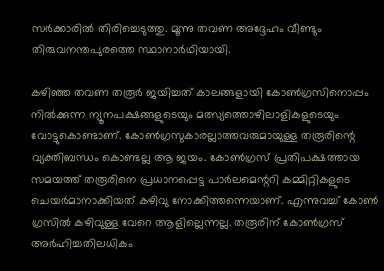സര്‍ക്കാരില്‍ തിരിച്ചെടുത്തു. മൂന്നു തവണ അദ്ദേഹം വീണ്ടും തിരുവനന്തപുരത്തെ സ്ഥാനാര്‍ഥിയായി.

കഴിഞ്ഞ തവണ തരൂര്‍ ജയിച്ചത് കാലങ്ങളായി കോണ്‍ഗ്രസിനൊപ്പം നില്‍ക്കുന്ന ന്യൂനപക്ഷങ്ങളുടെയും മത്സ്യത്തൊഴിലാളികളുടെയും വോട്ടുകൊണ്ടാണ്. കോണ്‍ഗ്രസുകാരല്ലാത്തവരുമായുള്ള തരൂരിന്റെ വ്യക്തിബന്ധം കൊണ്ടല്ല ആ ജയം. കോണ്‍ഗ്രസ് പ്രതിപക്ഷത്തായ സമയത്ത് തരൂരിനെ പ്രധാനപ്പെട്ട പാര്‍ലമെന്ററി കമ്മിറ്റികളുടെ ചെയര്‍മാനാക്കിയത് കഴിവു നോക്കിത്തന്നെയാണ്. എന്നുവച്ച് കോണ്‍ ഗ്രസില്‍ കഴിവുള്ള വേറെ ആളില്ലെന്നല്ല. തരൂരിന് കോണ്‍ഗ്രസ് അര്‍ഹിച്ചതിലധികം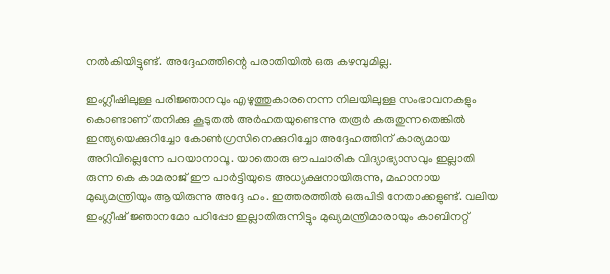നല്‍കിയിട്ടുണ്ട്. അദ്ദേഹത്തിന്റെ പരാതിയില്‍ ഒരു കഴമ്പുമില്ല.

ഇംഗ്ലീഷിലുള്ള പരിജ്ഞാനവും എഴുത്തുകാരനെന്ന നിലയിലുള്ള സംഭാവനകളും കൊണ്ടാണ് തനിക്കു കൂടുതല്‍ അര്‍ഹതയുണ്ടെന്നു തരൂര്‍ കരുതുന്നതെങ്കില്‍ ഇന്ത്യയെക്കുറിച്ചോ കോണ്‍ഗ്രസിനെക്കുറിച്ചോ അദ്ദേഹത്തിന് കാര്യമായ അറിവില്ലെന്നേ പറയാനാവൂ. യാതൊരു ഔപചാരിക വിദ്യാഭ്യാസവും ഇല്ലാതി രുന്ന കെ കാമരാജ് ഈ പാര്‍ട്ടിയുടെ അധ്യക്ഷനായിരുന്നു, മഹാനായ മുഖ്യമന്ത്രിയും ആയിരുന്നു അദ്ദേ ഹം. ഇത്തരത്തില്‍ ഒരുപിടി നേതാക്കളുണ്ട്. വലിയ ഇംഗ്ലീഷ് ജ്ഞാനമോ പഠിപ്പോ ഇല്ലാതിരുന്നിട്ടും മുഖ്യമന്ത്രിമാരായും കാബിനറ്റ്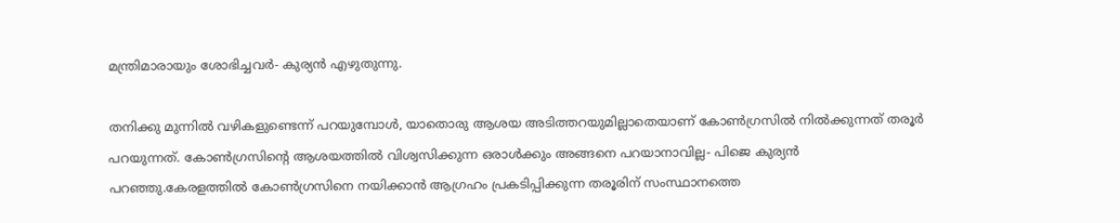മന്ത്രിമാരായും ശോഭിച്ചവര്‍- കുര്യന്‍ എഴുതുന്നു.

തനിക്കു മുന്നില്‍ വഴികളുണ്ടെന്ന് പറയുമ്പോള്‍, യാതൊരു ആശയ അടിത്തറയുമില്ലാതെയാണ് കോണ്‍ഗ്രസില്‍ നില്‍ക്കുന്നത് തരൂര്‍ പറയുന്നത്. കോണ്‍ഗ്രസിന്റെ ആശയത്തില്‍ വിശ്വസിക്കുന്ന ഒരാള്‍ക്കും അങ്ങനെ പറയാനാവില്ല- പിജെ കുര്യന്‍ പറഞ്ഞു.കേരളത്തില്‍ കോണ്‍ഗ്രസിനെ നയിക്കാന്‍ ആഗ്രഹം പ്രകടിപ്പിക്കുന്ന തരൂരിന് സംസ്ഥാനത്തെ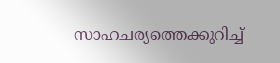സാഹചര്യത്തെക്കുറിച്ച്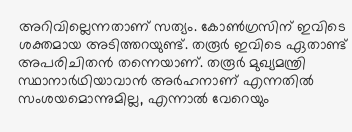അറിവില്ലെന്നതാണ് സത്യം. കോണ്‍ഗ്രസിന് ഇവിടെ ശക്തമായ അടിത്തറയുണ്ട്. തരൂര്‍ ഇവിടെ ഏതാണ്ട് അപരിചിതന്‍ തന്നെയാണ്. തരൂര്‍ മുഖ്യമന്ത്രി സ്ഥാനാര്‍ഥിയാവാന്‍ അര്‍ഹനാണ് എന്നതില്‍ സംശയമൊന്നുമില്ല, എന്നാല്‍ വേറെയും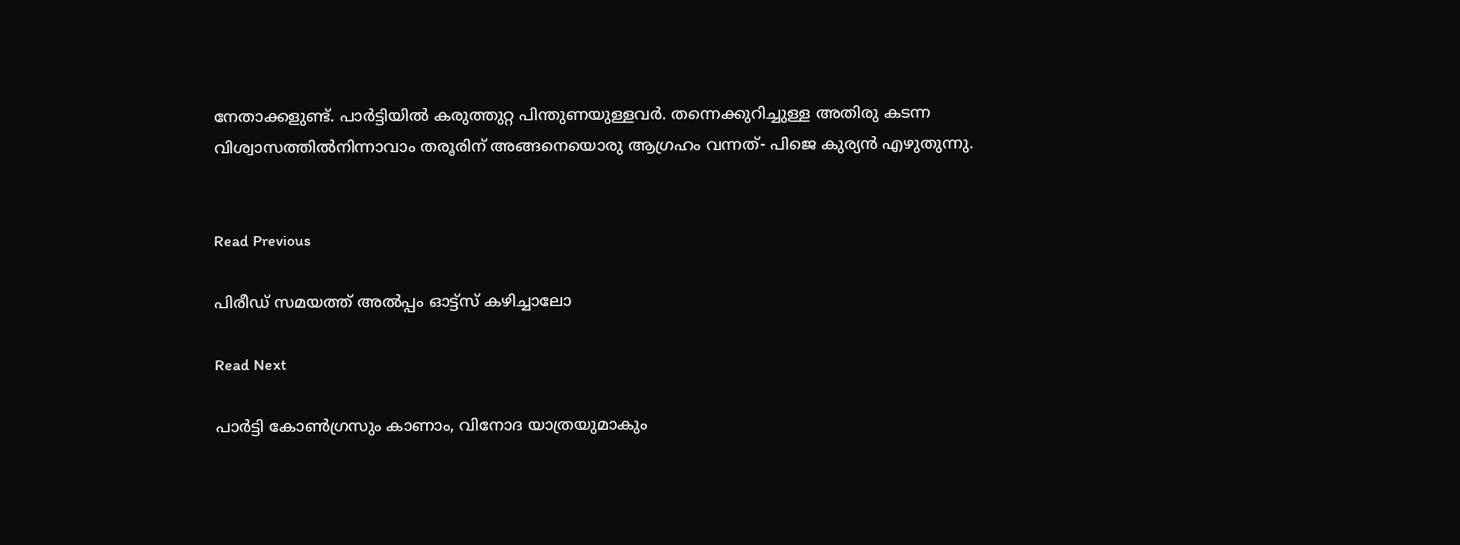നേതാക്കളുണ്ട്. പാര്‍ട്ടിയില്‍ കരുത്തുറ്റ പിന്തുണയുള്ളവര്‍. തന്നെക്കുറിച്ചുള്ള അതിരു കടന്ന വിശ്വാസത്തില്‍നിന്നാവാം തരൂരിന് അങ്ങനെയൊരു ആഗ്രഹം വന്നത്- പിജെ കുര്യന്‍ എഴുതുന്നു.


Read Previous

പിരീഡ് സമയത്ത് അല്‍പ്പം ഓട്ട്സ് കഴിച്ചാലോ

Read Next

പാര്‍ട്ടി കോണ്‍ഗ്രസും കാണാം, വിനോദ യാത്രയുമാകും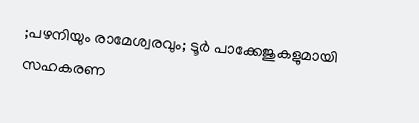;പഴനിയും രാമേശ്വരവും; ടൂർ പാക്കേജുകളുമായി സഹകരണ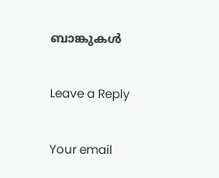ബാങ്കുകൾ

Leave a Reply

Your email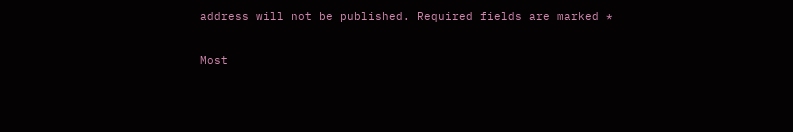address will not be published. Required fields are marked *

Most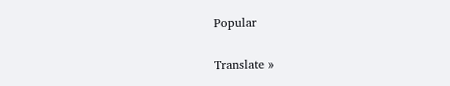Popular

Translate »